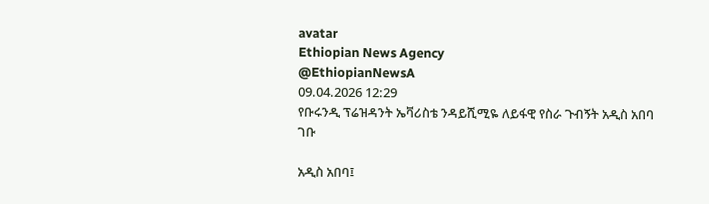avatar
Ethiopian News Agency
@EthiopianNewsA
09.04.2026 12:29
የቡሩንዲ ፕሬዝዳንት ኤቫሪስቴ ንዳይሺሚዬ ለይፋዊ የስራ ጉብኝት አዲስ አበባ ገቡ

አዲስ አበባ፤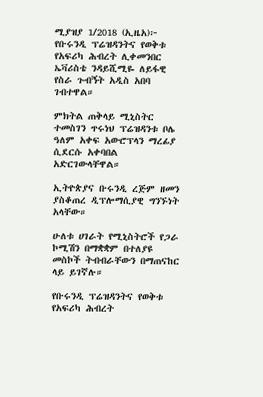ሚያዝያ 1/2018 (ኢዜአ)፦ የቡሩንዲ ፕሬዝዳንትና የወቅቱ የአፍሪካ ሕብረት ሊቀመንበር ኤቫሪስቴ ንዳይሺሚዬ ለይፋዊ የስራ ጉብኝት አዲስ አበባ ገብተዋል።

ምክትል ጠቅላይ ሚኒስትር ተመስገን ጥሩነህ ፕሬዝዳንቱ ቦሌ ዓለም አቀፍ አውሮፕላን ማረፊያ ሲደርሱ አቀባበል አድርገውላቸዋል።

ኢትዮጵያና ቡሩንዲ ረጅም ዘመን ያስቆጠረ ዲፕሎማሲያዊ ግንኙነት አላቸው።

ሁለቱ ሀገራት የሚኒስትሮች የጋራ ኮሚሽን በማቋቋም በተለያዩ መስኮች ትብብራቸውን በማጠናከር ላይ ይገኛሉ።

የቡሩንዲ ፕሬዝዳንትና የወቅቱ የአፍሪካ ሕብረት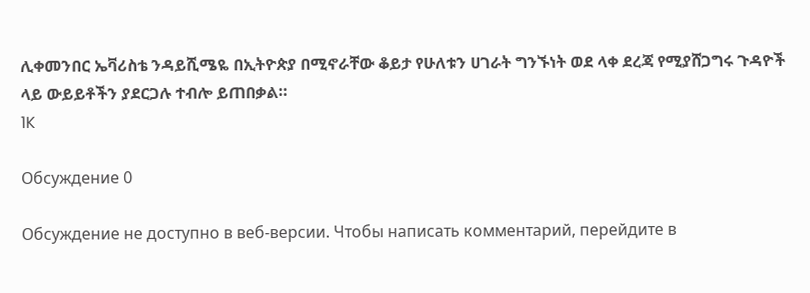ሊቀመንበር ኤቫሪስቴ ንዳይሺሜዬ በኢትዮጵያ በሚኖራቸው ቆይታ የሁለቱን ሀገራት ግንኙነት ወደ ላቀ ደረጃ የሚያሸጋግሩ ጉዳዮች ላይ ውይይቶችን ያደርጋሉ ተብሎ ይጠበቃል።
1K

Обсуждение 0

Обсуждение не доступно в веб-версии. Чтобы написать комментарий, перейдите в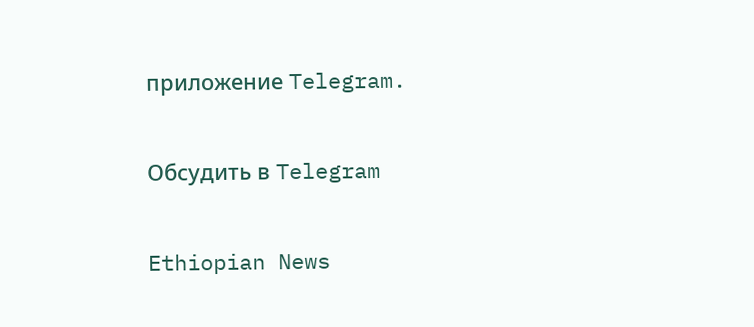приложение Telegram.

Обсудить в Telegram

Ethiopian News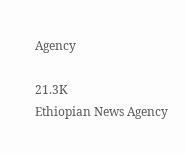Agency

21.3K
Ethiopian News Agency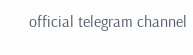official telegram channel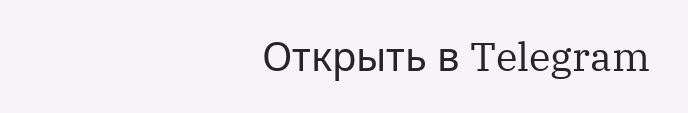Открыть в Telegram